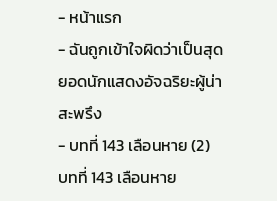- หน้าแรก
- ฉันถูกเข้าใจผิดว่าเป็นสุดยอดนักแสดงอัจฉริยะผู้น่าสะพรึง
- บทที่ 143 เลือนหาย (2)
บทที่ 143 เลือนหาย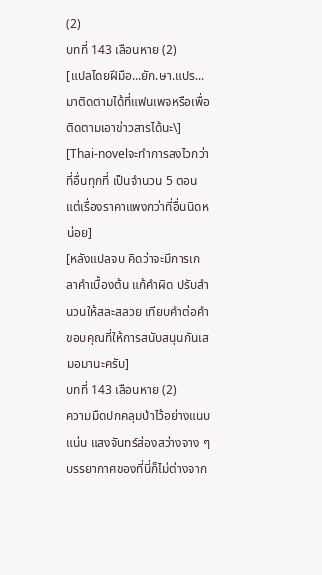(2)
บทที่ 143 เลือนหาย (2)
[แปลโดยฝีมือ...ยัก.ษา.แปร...มาติดตามได้ที่แฟนเพจหรือเพื่อติดตามเอาข่าวสารได้นะ\]
[Thai-novelจะทำการลงไวกว่าที่อื่นทุกที่ เป็นจำนวน 5 ตอน แต่เรื่องราคาแพงกว่าที่อื่นนิดหน่อย]
[หลังแปลจบ คิดว่าจะมีการเกลาคำเบื้องต้น แก้คำผิด ปรับสำนวนให้สละสลวย เทียบคำต่อคำ ขอบคุณที่ให้การสนับสนุนกันเสมอมานะครับ]
บทที่ 143 เลือนหาย (2)
ความมืดปกคลุมป่าไว้อย่างแนบแน่น แสงจันทร์ส่องสว่างจาง ๆ บรรยากาศของที่นี่ก็ไม่ต่างจาก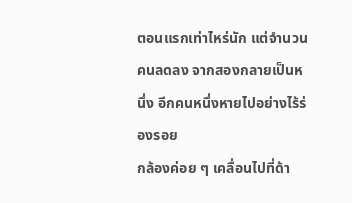ตอนแรกเท่าไหร่นัก แต่จำนวนคนลดลง จากสองกลายเป็นหนึ่ง อีกคนหนึ่งหายไปอย่างไร้ร่องรอย
กล้องค่อย ๆ เคลื่อนไปที่ด้า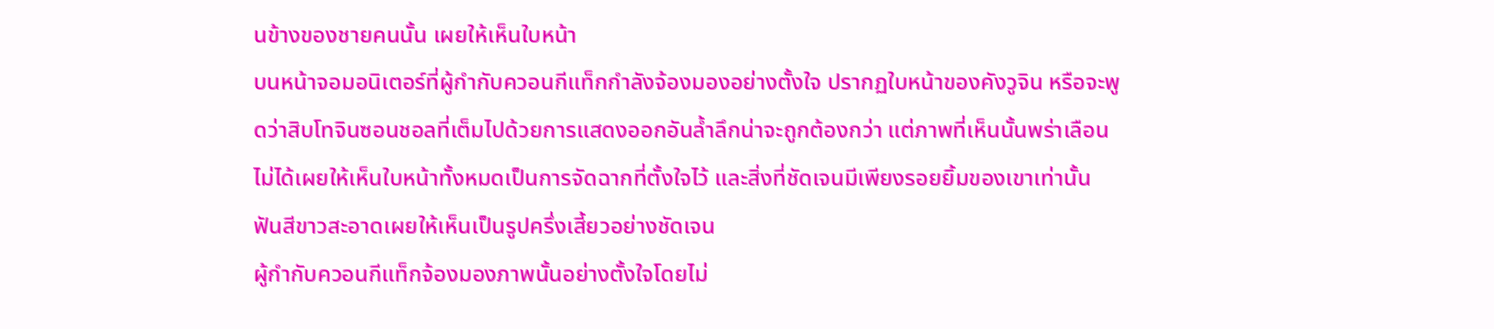นข้างของชายคนนั้น เผยให้เห็นใบหน้า
บนหน้าจอมอนิเตอร์ที่ผู้กำกับควอนกีแท็กกำลังจ้องมองอย่างตั้งใจ ปรากฏใบหน้าของคังวูจิน หรือจะพูดว่าสิบโทจินซอนชอลที่เต็มไปด้วยการแสดงออกอันล้ำลึกน่าจะถูกต้องกว่า แต่ภาพที่เห็นนั้นพร่าเลือน ไม่ได้เผยให้เห็นใบหน้าทั้งหมดเป็นการจัดฉากที่ตั้งใจไว้ และสิ่งที่ชัดเจนมีเพียงรอยยิ้มของเขาเท่านั้น
ฟันสีขาวสะอาดเผยให้เห็นเป็นรูปครึ่งเสี้ยวอย่างชัดเจน
ผู้กำกับควอนกีแท็กจ้องมองภาพนั้นอย่างตั้งใจโดยไม่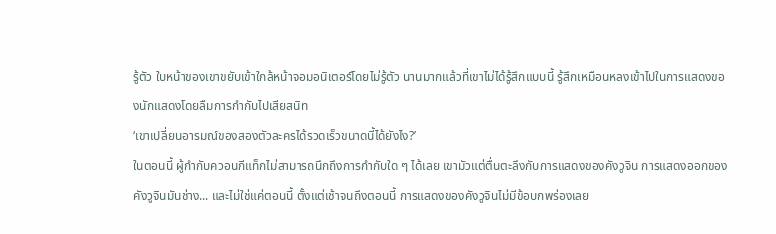รู้ตัว ใบหน้าของเขาขยับเข้าใกล้หน้าจอมอนิเตอร์โดยไม่รู้ตัว นานมากแล้วที่เขาไม่ได้รู้สึกแบบนี้ รู้สึกเหมือนหลงเข้าไปในการแสดงของนักแสดงโดยลืมการกำกับไปเสียสนิท
‘เขาเปลี่ยนอารมณ์ของสองตัวละครได้รวดเร็วขนาดนี้ได้ยังไง?’
ในตอนนี้ ผู้กำกับควอนกีแท็กไม่สามารถนึกถึงการกำกับใด ๆ ได้เลย เขามัวแต่ตื่นตะลึงกับการแสดงของคังวูจิน การแสดงออกของคังวูจินมันช่าง... และไม่ใช่แค่ตอนนี้ ตั้งแต่เช้าจนถึงตอนนี้ การแสดงของคังวูจินไม่มีข้อบกพร่องเลย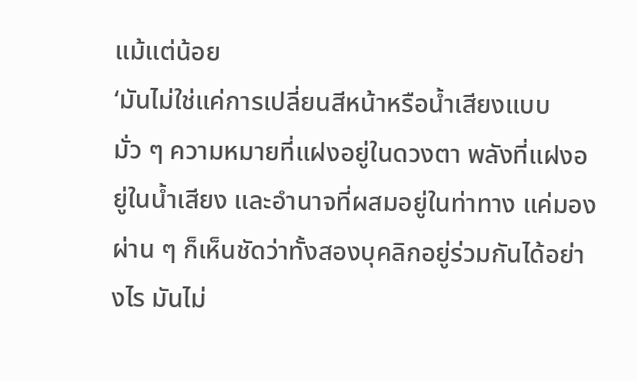แม้แต่น้อย
‘มันไม่ใช่แค่การเปลี่ยนสีหน้าหรือน้ำเสียงแบบมั่ว ๆ ความหมายที่แฝงอยู่ในดวงตา พลังที่แฝงอยู่ในน้ำเสียง และอำนาจที่ผสมอยู่ในท่าทาง แค่มองผ่าน ๆ ก็เห็นชัดว่าทั้งสองบุคลิกอยู่ร่วมกันได้อย่างไร มันไม่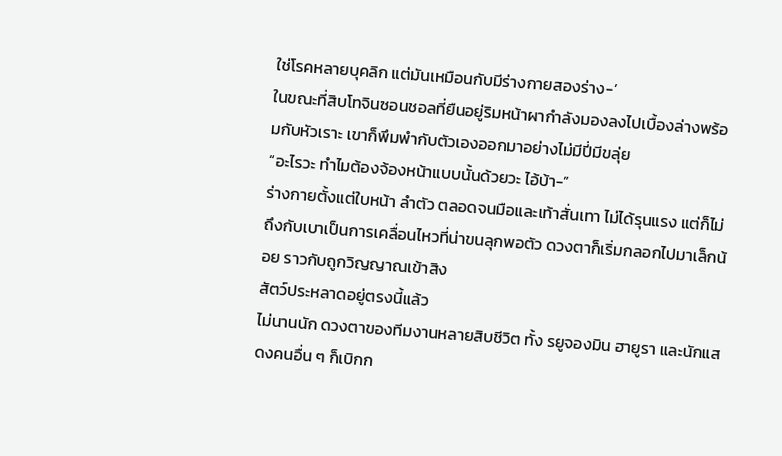ใช่โรคหลายบุคลิก แต่มันเหมือนกับมีร่างกายสองร่าง-’
ในขณะที่สิบโทจินซอนชอลที่ยืนอยู่ริมหน้าผากำลังมองลงไปเบื้องล่างพร้อมกับหัวเราะ เขาก็พึมพำกับตัวเองออกมาอย่างไม่มีปี่มีขลุ่ย
“อะไรวะ ทำไมต้องจ้องหน้าแบบนั้นด้วยวะ ไอ้บ้า-”
ร่างกายตั้งแต่ใบหน้า ลำตัว ตลอดจนมือและเท้าสั่นเทา ไม่ได้รุนแรง แต่ก็ไม่ถึงกับเบาเป็นการเคลื่อนไหวที่น่าขนลุกพอตัว ดวงตาก็เริ่มกลอกไปมาเล็กน้อย ราวกับถูกวิญญาณเข้าสิง
สัตว์ประหลาดอยู่ตรงนี้แล้ว
ไม่นานนัก ดวงตาของทีมงานหลายสิบชีวิต ทั้ง รยูจองมิน ฮายูรา และนักแสดงคนอื่น ๆ ก็เบิกก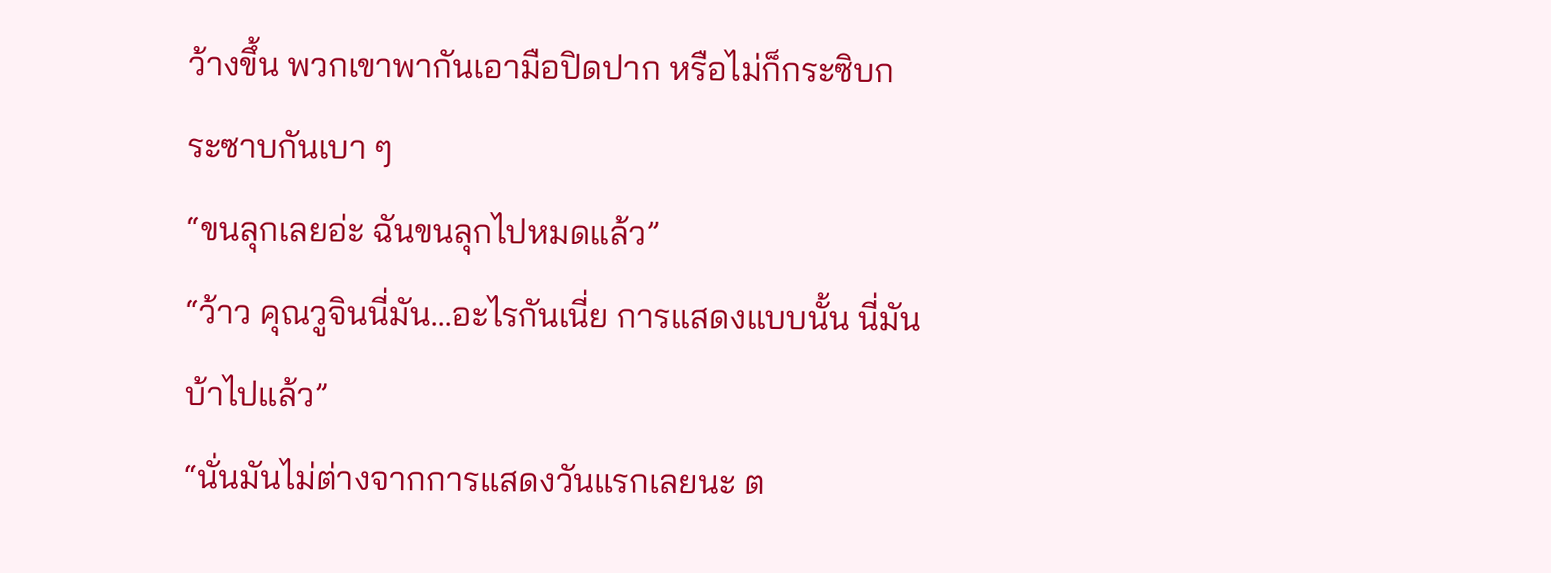ว้างขึ้น พวกเขาพากันเอามือปิดปาก หรือไม่ก็กระซิบกระซาบกันเบา ๆ
“ขนลุกเลยอ่ะ ฉันขนลุกไปหมดแล้ว”
“ว้าว คุณวูจินนี่มัน...อะไรกันเนี่ย การแสดงแบบนั้น นี่มันบ้าไปแล้ว”
“นั่นมันไม่ต่างจากการแสดงวันแรกเลยนะ ต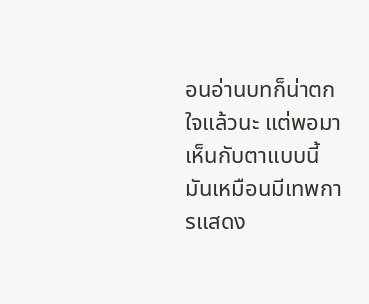อนอ่านบทก็น่าตกใจแล้วนะ แต่พอมาเห็นกับตาแบบนี้ มันเหมือนมีเทพการแสดง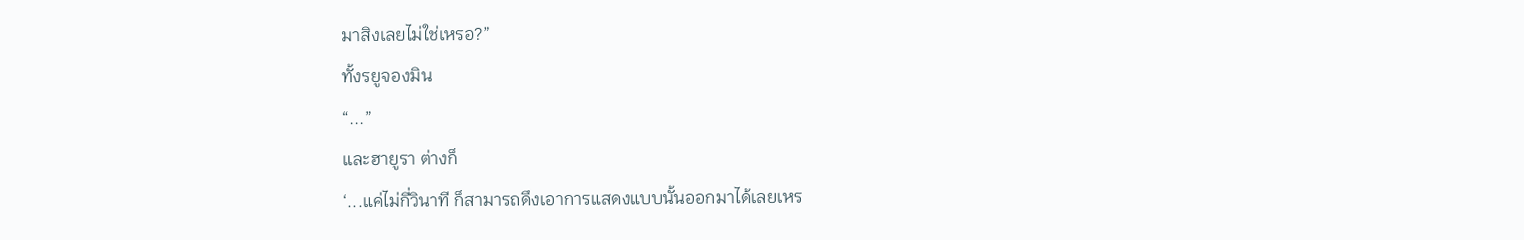มาสิงเลยไม่ใช่เหรอ?”
ทั้งรยูจองมิน
“...”
และฮายูรา ต่างก็
‘...แค่ไม่กี่วินาที ก็สามารถดึงเอาการแสดงแบบนั้นออกมาได้เลยเหร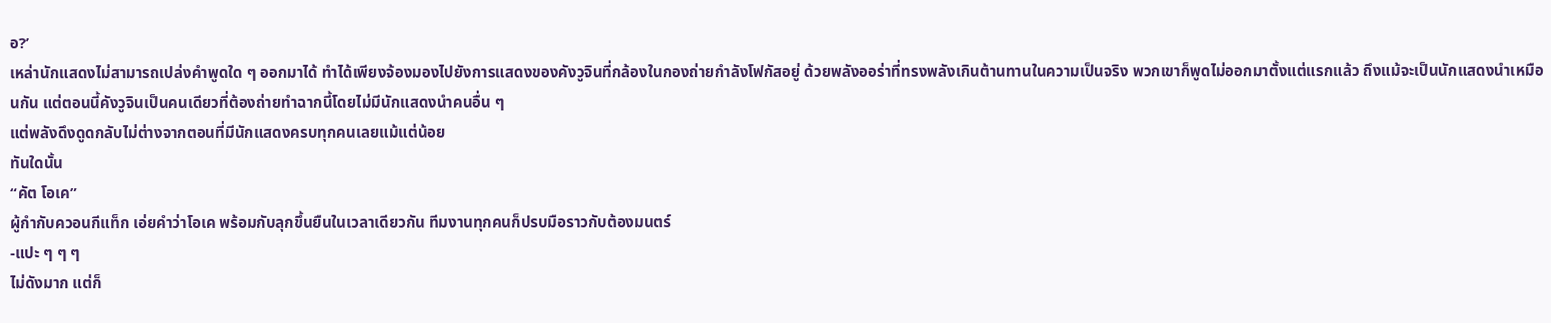อ?’
เหล่านักแสดงไม่สามารถเปล่งคำพูดใด ๆ ออกมาได้ ทำได้เพียงจ้องมองไปยังการแสดงของคังวูจินที่กล้องในกองถ่ายกำลังโฟกัสอยู่ ด้วยพลังออร่าที่ทรงพลังเกินต้านทานในความเป็นจริง พวกเขาก็พูดไม่ออกมาตั้งแต่แรกแล้ว ถึงแม้จะเป็นนักแสดงนำเหมือนกัน แต่ตอนนี้คังวูจินเป็นคนเดียวที่ต้องถ่ายทำฉากนี้โดยไม่มีนักแสดงนำคนอื่น ๆ
แต่พลังดึงดูดกลับไม่ต่างจากตอนที่มีนักแสดงครบทุกคนเลยแม้แต่น้อย
ทันใดนั้น
“คัต โอเค”
ผู้กำกับควอนกีแท็ก เอ่ยคำว่าโอเค พร้อมกับลุกขึ้นยืนในเวลาเดียวกัน ทีมงานทุกคนก็ปรบมือราวกับต้องมนตร์
-แปะ ๆ ๆ ๆ
ไม่ดังมาก แต่ก็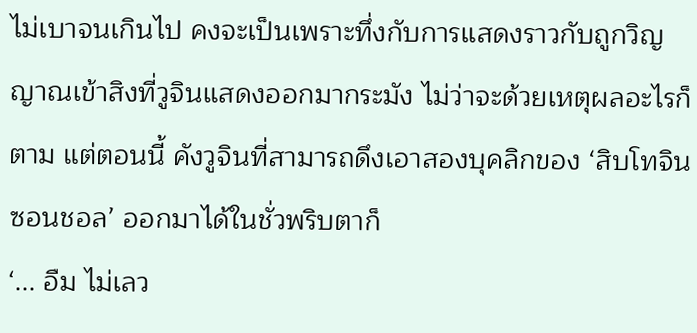ไม่เบาจนเกินไป คงจะเป็นเพราะทึ่งกับการแสดงราวกับถูกวิญญาณเข้าสิงที่วูจินแสดงออกมากระมัง ไม่ว่าจะด้วยเหตุผลอะไรก็ตาม แต่ตอนนี้ คังวูจินที่สามารถดึงเอาสองบุคลิกของ ‘สิบโทจินซอนชอล’ ออกมาได้ในชั่วพริบตาก็
‘... อืม ไม่เลว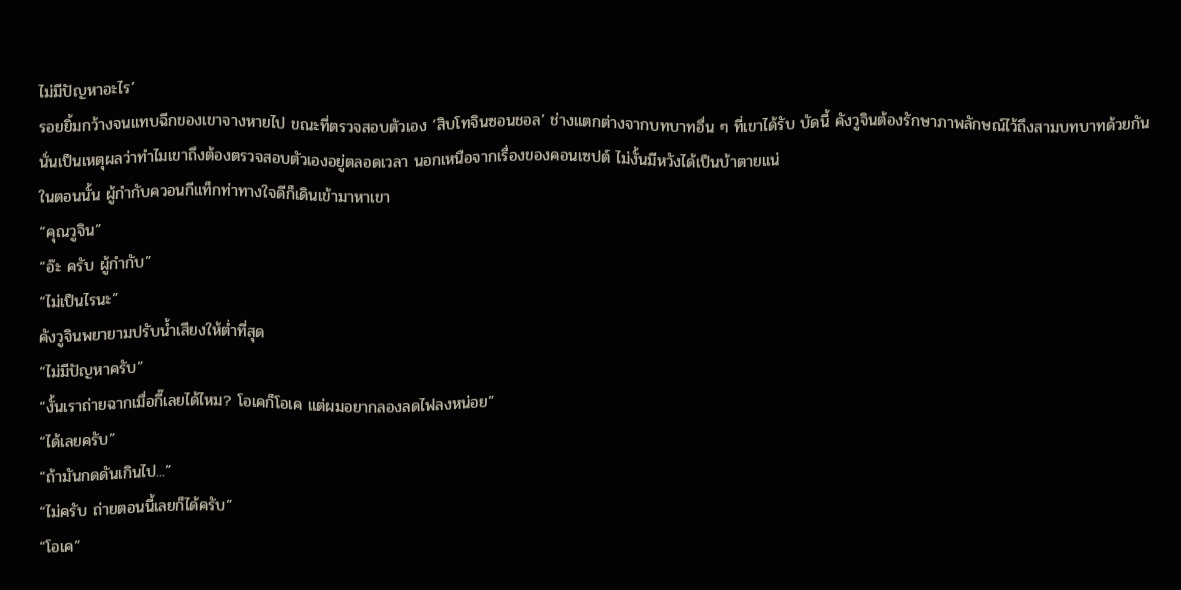ไม่มีปัญหาอะไร’
รอยยิ้มกว้างจนแทบฉีกของเขาจางหายไป ขณะที่ตรวจสอบตัวเอง ‘สิบโทจินซอนชอล’ ช่างแตกต่างจากบทบาทอื่น ๆ ที่เขาได้รับ บัดนี้ คังวูจินต้องรักษาภาพลักษณ์ไว้ถึงสามบทบาทด้วยกัน นั่นเป็นเหตุผลว่าทำไมเขาถึงต้องตรวจสอบตัวเองอยู่ตลอดเวลา นอกเหนือจากเรื่องของคอนเซปต์ ไม่งั้นมีหวังได้เป็นบ้าตายแน่
ในตอนนั้น ผู้กำกับควอนกีแท็กท่าทางใจดีก็เดินเข้ามาหาเขา
“คุณวูจิน”
“อ๊ะ ครับ ผู้กำกับ”
“ไม่เป็นไรนะ”
คังวูจินพยายามปรับน้ำเสียงให้ต่ำที่สุด
“ไม่มีปัญหาครับ”
“งั้นเราถ่ายฉากเมื่อกี๊เลยได้ไหม? โอเคก็โอเค แต่ผมอยากลองลดไฟลงหน่อย”
“ได้เลยครับ”
“ถ้ามันกดดันเกินไป...”
“ไม่ครับ ถ่ายตอนนี้เลยก็ได้ครับ”
“โอเค”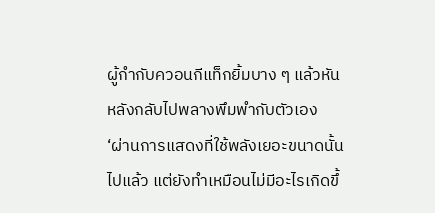ผู้กำกับควอนกีแท็กยิ้มบาง ๆ แล้วหันหลังกลับไปพลางพึมพำกับตัวเอง
‘ผ่านการแสดงที่ใช้พลังเยอะขนาดนั้นไปแล้ว แต่ยังทำเหมือนไม่มีอะไรเกิดขึ้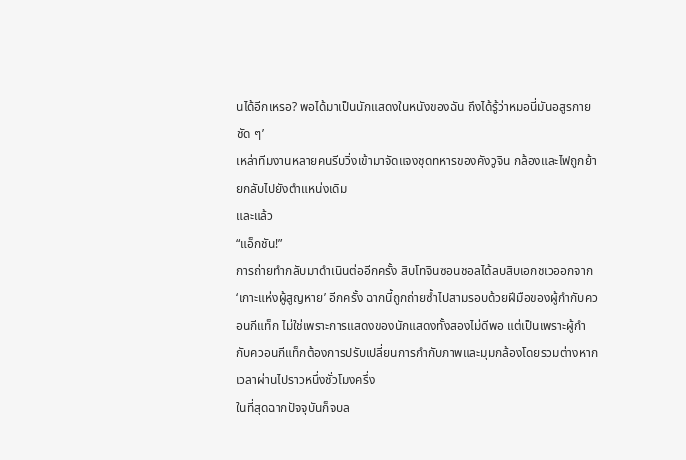นได้อีกเหรอ? พอได้มาเป็นนักแสดงในหนังของฉัน ถึงได้รู้ว่าหมอนี่มันอสูรกายชัด ๆ’
เหล่าทีมงานหลายคนรีบวิ่งเข้ามาจัดแจงชุดทหารของคังวูจิน กล้องและไฟถูกย้ายกลับไปยังตำแหน่งเดิม
และแล้ว
“แอ็กชัน!”
การถ่ายทำกลับมาดำเนินต่ออีกครั้ง สิบโทจินซอนชอลได้ลบสิบเอกชเวออกจาก ‘เกาะแห่งผู้สูญหาย’ อีกครั้ง ฉากนี้ถูกถ่ายซ้ำไปสามรอบด้วยฝีมือของผู้กำกับควอนกีแท็ก ไม่ใช่เพราะการแสดงของนักแสดงทั้งสองไม่ดีพอ แต่เป็นเพราะผู้กำกับควอนกีแท็กต้องการปรับเปลี่ยนการกำกับภาพและมุมกล้องโดยรวมต่างหาก
เวลาผ่านไปราวหนึ่งชั่วโมงครึ่ง
ในที่สุดฉากปัจจุบันก็จบล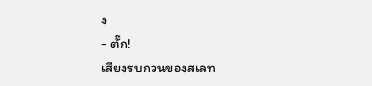ง
- ตั๊ก!
เสียงรบกวนของสเลท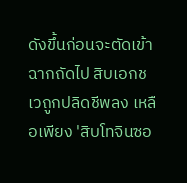ดังขึ้นก่อนจะตัดเข้าฉากถัดไป สิบเอกชเวถูกปลิดชีพลง เหลือเพียง 'สิบโทจินซอ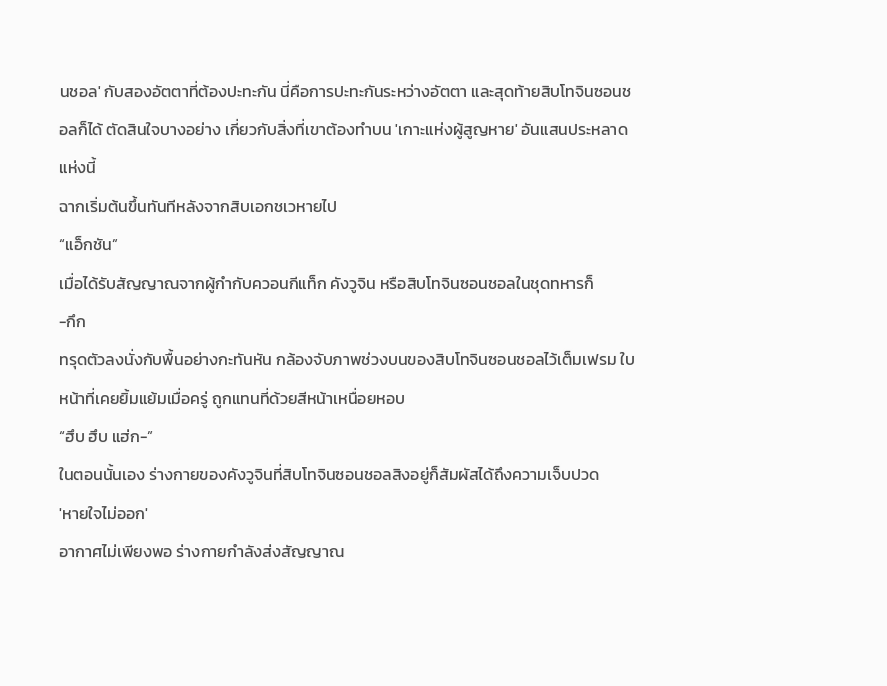นชอล' กับสองอัตตาที่ต้องปะทะกัน นี่คือการปะทะกันระหว่างอัตตา และสุดท้ายสิบโทจินซอนชอลก็ได้ ตัดสินใจบางอย่าง เกี่ยวกับสิ่งที่เขาต้องทำบน 'เกาะแห่งผู้สูญหาย' อันแสนประหลาดแห่งนี้
ฉากเริ่มต้นขึ้นทันทีหลังจากสิบเอกชเวหายไป
“แอ็กชัน”
เมื่อได้รับสัญญาณจากผู้กำกับควอนกีแท็ก คังวูจิน หรือสิบโทจินซอนชอลในชุดทหารก็
-กึก
ทรุดตัวลงนั่งกับพื้นอย่างกะทันหัน กล้องจับภาพช่วงบนของสิบโทจินซอนชอลไว้เต็มเฟรม ใบหน้าที่เคยยิ้มแย้มเมื่อครู่ ถูกแทนที่ด้วยสีหน้าเหนื่อยหอบ
“ฮึบ ฮึบ แฮ่ก-”
ในตอนนั้นเอง ร่างกายของคังวูจินที่สิบโทจินซอนชอลสิงอยู่ก็สัมผัสได้ถึงความเจ็บปวด
'หายใจไม่ออก'
อากาศไม่เพียงพอ ร่างกายกำลังส่งสัญญาณ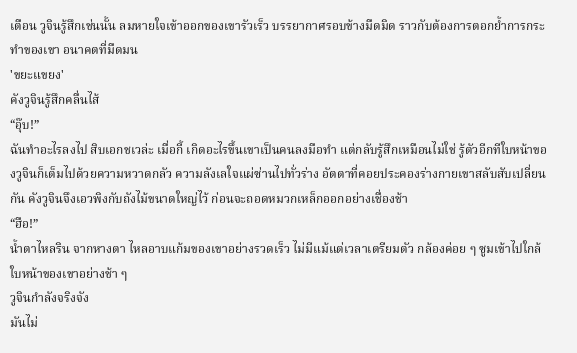เตือน วูจินรู้สึกเช่นนั้น ลมหายใจเข้าออกของเขารัวเร็ว บรรยากาศรอบข้างมืดมิด ราวกับต้องการตอกย้ำการกระทำของเขา อนาคตที่มืดมน
'ขยะแขยง'
คังวูจินรู้สึกคลื่นไส้
“อุ๊บ!”
ฉันทำอะไรลงไป สิบเอกชเวล่ะ เมื่อกี้ เกิดอะไรขึ้นเขาเป็นคนลงมือทำ แต่กลับรู้สึกเหมือนไม่ใช่ รู้ตัวอีกทีใบหน้าของวูจินก็เต็มไปด้วยความหวาดกลัว ความลังเลใจแผ่ซ่านไปทั่วร่าง อัตตาที่คอยประคองร่างกายเขาสลับสับเปลี่ยนกัน คังวูจินจึงเอวพิงกับถังไม้ขนาดใหญ่ไว้ ก่อนจะถอดหมวกเหล็กออกอย่างเชื่องช้า
“ฮือ!”
น้ำตาไหลริน จากหางตา ไหลอาบแก้มของเขาอย่างรวดเร็ว ไม่มีแม้แต่เวลาเตรียมตัว กล้องค่อย ๆ ซูมเข้าไปใกล้ใบหน้าของเขาอย่างช้า ๆ
วูจินกำลังจริงจัง
มันไม่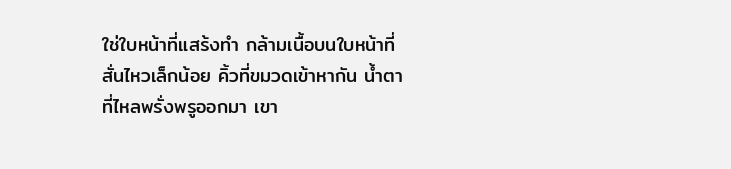ใช่ใบหน้าที่แสร้งทำ กล้ามเนื้อบนใบหน้าที่สั่นไหวเล็กน้อย คิ้วที่ขมวดเข้าหากัน น้ำตาที่ไหลพรั่งพรูออกมา เขา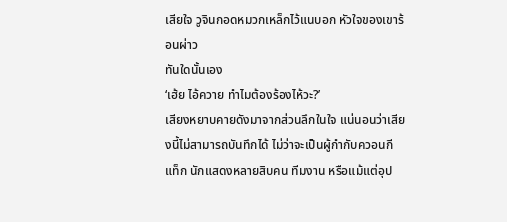เสียใจ วูจินกอดหมวกเหล็กไว้แนบอก หัวใจของเขาร้อนผ่าว
ทันใดนั้นเอง
‘เฮ้ย ไอ้ควาย ทำไมต้องร้องไห้วะ?’
เสียงหยาบคายดังมาจากส่วนลึกในใจ แน่นอนว่าเสียงนี้ไม่สามารถบันทึกได้ ไม่ว่าจะเป็นผู้กำกับควอนกีแท็ก นักแสดงหลายสิบคน ทีมงาน หรือแม้แต่อุป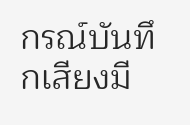กรณ์บันทึกเสียงมี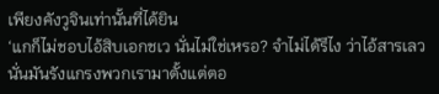เพียงคังวูจินเท่านั้นที่ได้ยิน
‘แกก็ไม่ชอบไอ้สิบเอกชเว นั่นไม่ใช่เหรอ? จำไม่ได้รึไง ว่าไอ้สารเลว นั่นมันรังแกรงพวกเรามาตั้งแต่ตอ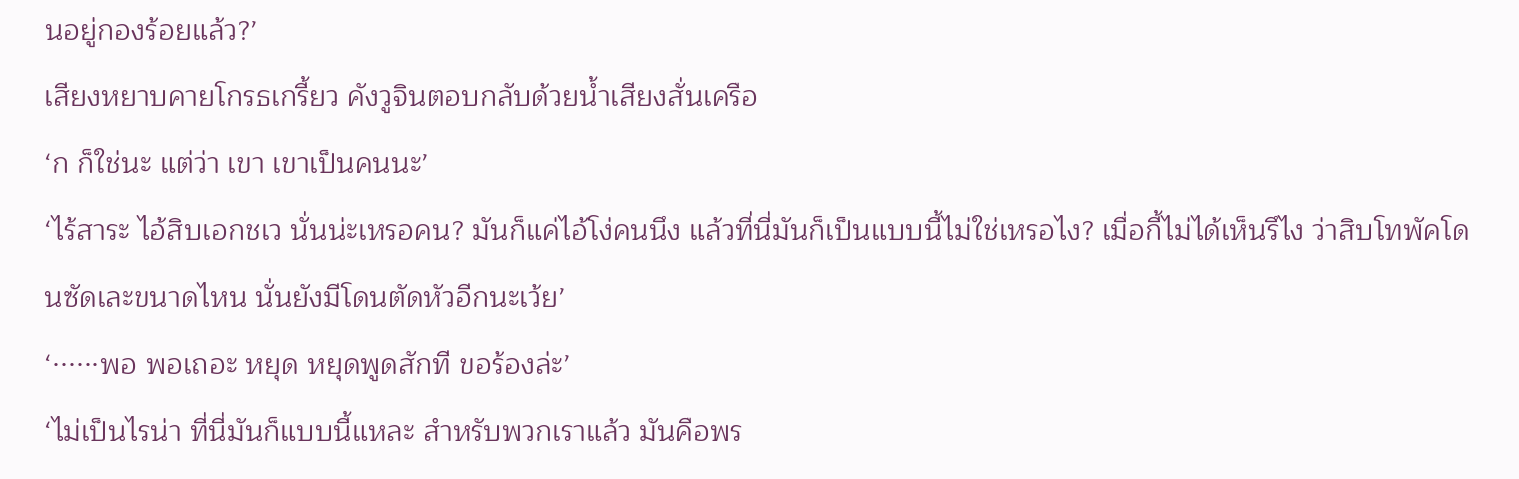นอยู่กองร้อยแล้ว?’
เสียงหยาบคายโกรธเกรี้ยว คังวูจินตอบกลับด้วยน้ำเสียงสั่นเครือ
‘ก ก็ใช่นะ แต่ว่า เขา เขาเป็นคนนะ’
‘ไร้สาระ ไอ้สิบเอกชเว นั่นน่ะเหรอคน? มันก็แค่ไอ้โง่คนนึง แล้วที่นี่มันก็เป็นแบบนี้ไม่ใช่เหรอไง? เมื่อกี้ไม่ได้เห็นรึไง ว่าสิบโทพัคโดนซัดเละขนาดไหน นั่นยังมีโดนตัดหัวอีกนะเว้ย’
‘······พอ พอเถอะ หยุด หยุดพูดสักที ขอร้องล่ะ’
‘ไม่เป็นไรน่า ที่นี่มันก็แบบนี้แหละ สำหรับพวกเราแล้ว มันคือพร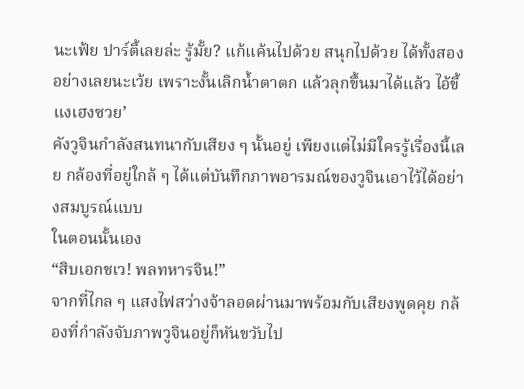นะเฟ้ย ปาร์ตี้เลยล่ะ รู้มั้ย? แก้แค้นไปด้วย สนุกไปด้วย ได้ทั้งสองอย่างเลยนะเว้ย เพราะงั้นเลิกน้ำตาตก แล้วลุกขึ้นมาได้แล้ว ไอ้ขี้แงเฮงซวย’
คังวูจินกำลังสนทนากับเสียง ๆ นั้นอยู่ เพียงแต่ไม่มีใครรู้เรื่องนี้เลย กล้องที่อยู่ใกล้ ๆ ได้แต่บันทึกภาพอารมณ์ของวูจินเอาไว้ได้อย่างสมบูรณ์แบบ
ในตอนนั้นเอง
“สิบเอกชเว! พลทหารจิน!”
จากที่ไกล ๆ แสงไฟสว่างจ้าลอดผ่านมาพร้อมกับเสียงพูดคุย กล้องที่กำลังจับภาพวูจินอยู่ก็หันขวับไป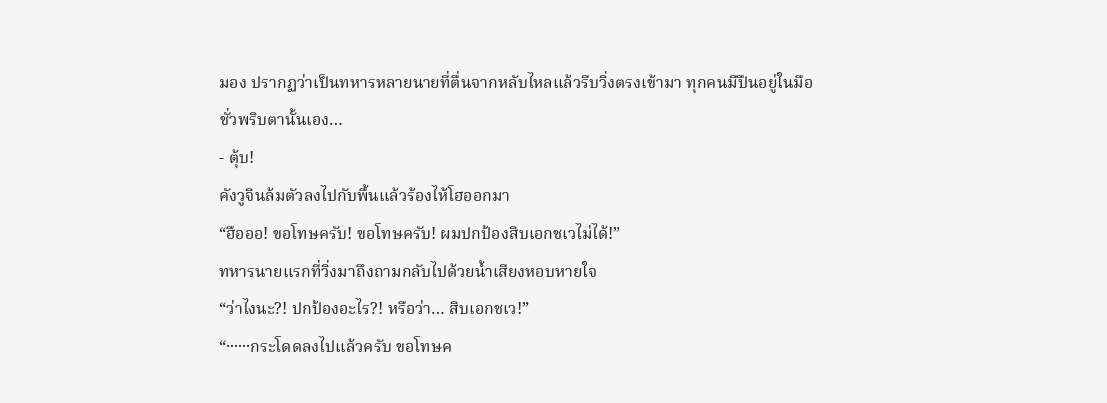มอง ปรากฏว่าเป็นทหารหลายนายที่ตื่นจากหลับไหลแล้วรีบวิ่งตรงเข้ามา ทุกคนมีปืนอยู่ในมือ
ชั่วพริบตานั้นเอง…
- ตุ้บ!
คังวูจินล้มตัวลงไปกับพื้นแล้วร้องไห้โฮออกมา
“ฮือออ! ขอโทษครับ! ขอโทษครับ! ผมปกป้องสิบเอกชเวไม่ได้!”
ทหารนายแรกที่วิ่งมาถึงถามกลับไปด้วยน้ำเสียงหอบหายใจ
“ว่าไงนะ?! ปกป้องอะไร?! หรือว่า… สิบเอกชเว!”
“······กระโดดลงไปแล้วครับ ขอโทษค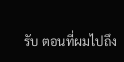รับ ตอนที่ผมไปถึง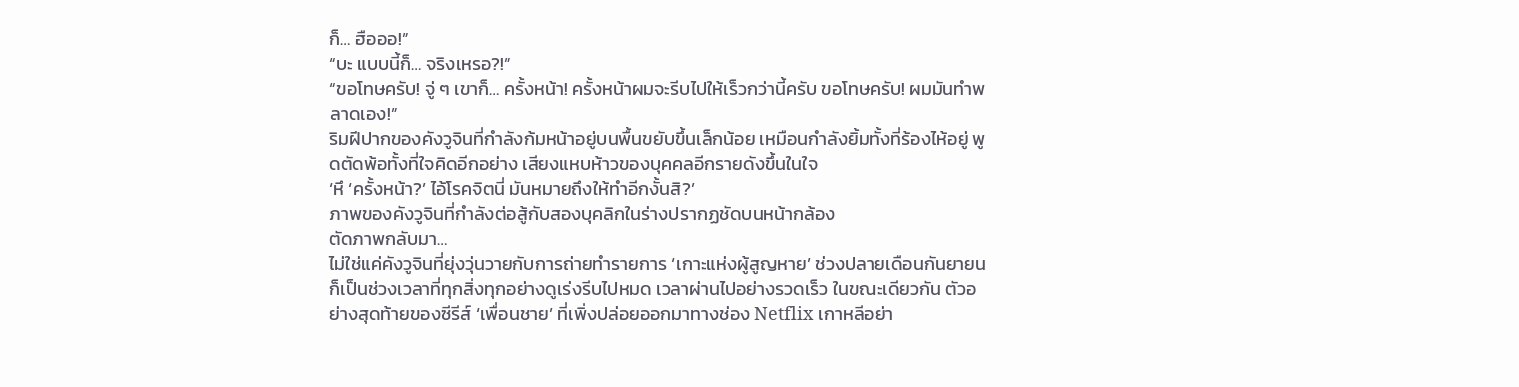ก็… ฮือออ!”
“บะ แบบนี้ก็… จริงเหรอ?!”
“ขอโทษครับ! จู่ ๆ เขาก็… ครั้งหน้า! ครั้งหน้าผมจะรีบไปให้เร็วกว่านี้ครับ ขอโทษครับ! ผมมันทำพลาดเอง!”
ริมฝีปากของคังวูจินที่กำลังก้มหน้าอยู่บนพื้นขยับขึ้นเล็กน้อย เหมือนกำลังยิ้มทั้งที่ร้องไห้อยู่ พูดตัดพ้อทั้งที่ใจคิดอีกอย่าง เสียงแหบห้าวของบุคคลอีกรายดังขึ้นในใจ
‘หึ ‘ครั้งหน้า?’ ไอ้โรคจิตนี่ มันหมายถึงให้ทำอีกงั้นสิ?’
ภาพของคังวูจินที่กำลังต่อสู้กับสองบุคลิกในร่างปรากฏชัดบนหน้ากล้อง
ตัดภาพกลับมา…
ไม่ใช่แค่คังวูจินที่ยุ่งวุ่นวายกับการถ่ายทำรายการ ‘เกาะแห่งผู้สูญหาย’ ช่วงปลายเดือนกันยายนก็เป็นช่วงเวลาที่ทุกสิ่งทุกอย่างดูเร่งรีบไปหมด เวลาผ่านไปอย่างรวดเร็ว ในขณะเดียวกัน ตัวอย่างสุดท้ายของซีรีส์ ‘เพื่อนชาย’ ที่เพิ่งปล่อยออกมาทางช่อง Netflix เกาหลีอย่า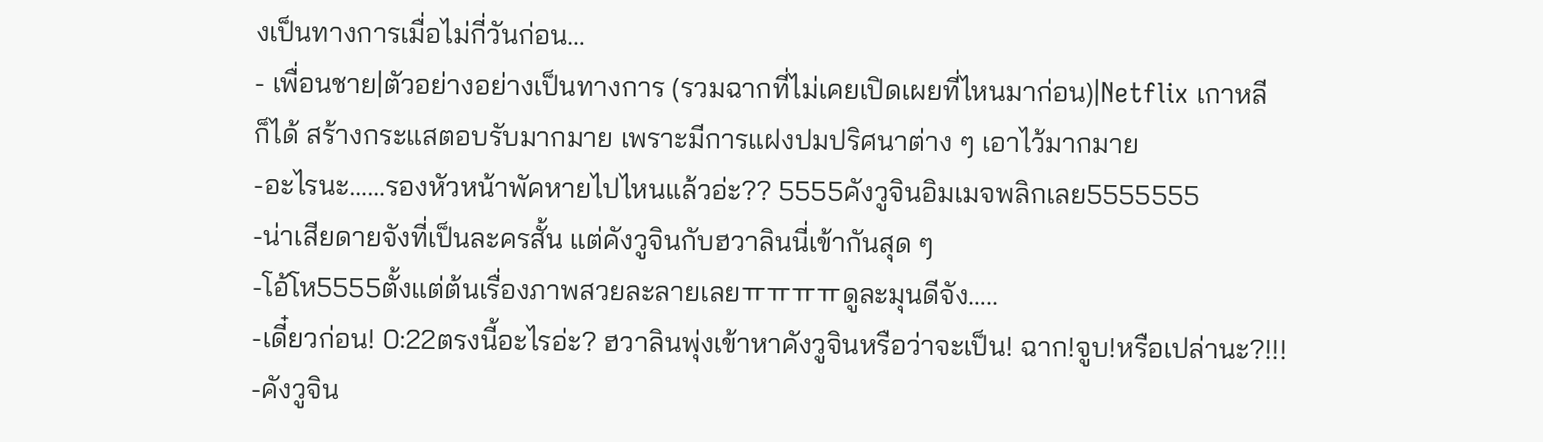งเป็นทางการเมื่อไม่กี่วันก่อน…
- เพื่อนชาย|ตัวอย่างอย่างเป็นทางการ (รวมฉากที่ไม่เคยเปิดเผยที่ไหนมาก่อน)|Netflix เกาหลี
ก็ได้ สร้างกระแสตอบรับมากมาย เพราะมีการแฝงปมปริศนาต่าง ๆ เอาไว้มากมาย
-อะไรนะ……รองหัวหน้าพัคหายไปไหนแล้วอ่ะ?? 5555คังวูจินอิมเมจพลิกเลย5555555
-น่าเสียดายจังที่เป็นละครสั้น แต่คังวูจินกับฮวาลินนี่เข้ากันสุด ๆ
-โอ้โห5555ตั้งแต่ต้นเรื่องภาพสวยละลายเลยㅠㅠㅠㅠดูละมุนดีจัง…..
-เดี๋ยวก่อน! 0:22ตรงนี้อะไรอ่ะ? ฮวาลินพุ่งเข้าหาคังวูจินหรือว่าจะเป็น! ฉาก!จูบ!หรือเปล่านะ?!!!
-คังวูจิน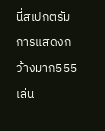นี่สเปกตรัมการแสดงกว้างมาก555 เล่น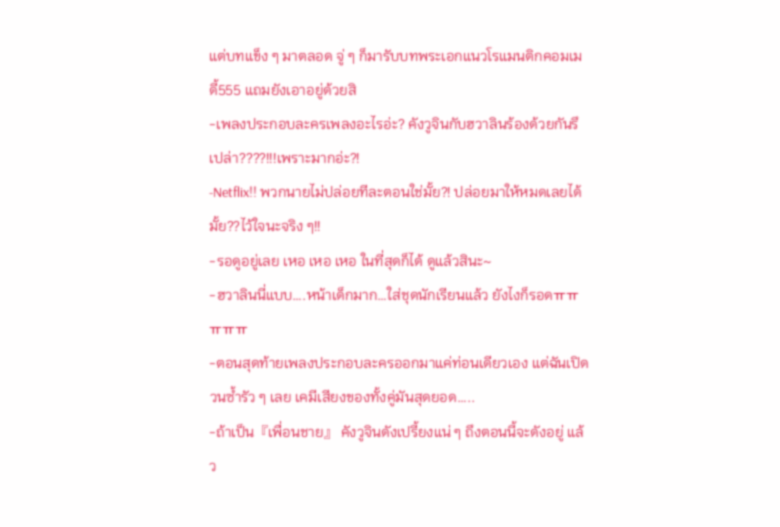แต่บทแข็ง ๆ มาตลอด จู่ ๆ ก็มารับบทพระเอกแนวโรแมนติกคอมเมดี้555 แถมยังเอาอยู่ด้วยสิ
-เพลงประกอบละครเพลงอะไรอ่ะ? คังวูจินกับฮวาลินร้องด้วยกันรึเปล่า????!!!เพราะมากอ่ะ?!
-Netflix!! พวกนายไม่ปล่อยทีละตอนใช่มั้ย?! ปล่อยมาให้หมดเลยได้มั้ย??ไว้ใจนะจริง ๆ!!
-รอดูอยู่เลย เหอ เหอ เหอ ในที่สุดก็ได้ ดูแล้วสินะ~
-ฮวาลินนี่แบบ….หน้าเด็กมาก…ใส่ชุดนักเรียนแล้ว ยังไงก็รอดㅠㅠㅠㅠㅠ
-ตอนสุดท้ายเพลงประกอบละครออกมาแค่ท่อนเดียวเอง แต่ฉันเปิดวนซ้ำรัว ๆ เลย เคมีเสียงของทั้งคู่มันสุดยอด…..
-ถ้าเป็น『เพื่อนชาย』 คังวูจินดังเปรี้ยงแน่ ๆ ถึงตอนนี้จะดังอยู่ แล้ว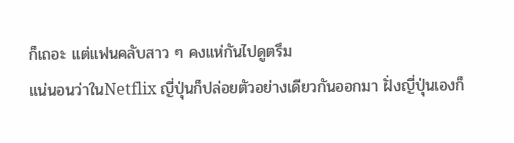ก็เถอะ แต่แฟนคลับสาว ๆ คงแห่กันไปดูตรึม
แน่นอนว่าในNetflix ญี่ปุ่นก็ปล่อยตัวอย่างเดียวกันออกมา ฝั่งญี่ปุ่นเองก็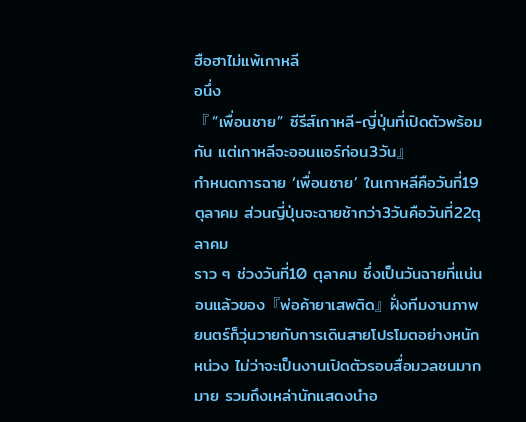ฮือฮาไม่แพ้เกาหลี
อนึ่ง
『 “เพื่อนชาย” ซีรีส์เกาหลี-ญี่ปุ่นที่เปิดตัวพร้อมกัน แต่เกาหลีจะออนแอร์ก่อน3วัน』
กำหนดการฉาย ‘เพื่อนชาย’ ในเกาหลีคือวันที่19ตุลาคม ส่วนญี่ปุ่นจะฉายช้ากว่า3วันคือวันที่22ตุลาคม
ราว ๆ ช่วงวันที่10 ตุลาคม ซึ่งเป็นวันฉายที่แน่นอนแล้วของ『พ่อค้ายาเสพติด』ฝั่งทีมงานภาพยนตร์ก็วุ่นวายกับการเดินสายโปรโมตอย่างหนักหน่วง ไม่ว่าจะเป็นงานเปิดตัวรอบสื่อมวลชนมากมาย รวมถึงเหล่านักแสดงนำอ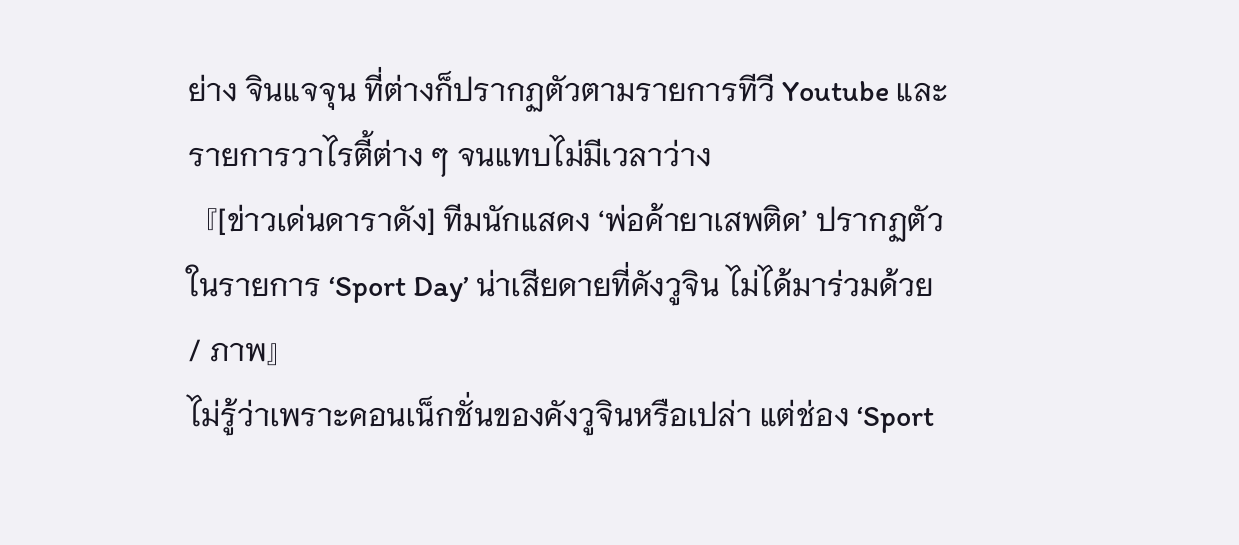ย่าง จินแจจุน ที่ต่างก็ปรากฏตัวตามรายการทีวี Youtube และรายการวาไรตี้ต่าง ๆ จนแทบไม่มีเวลาว่าง
『[ข่าวเด่นดาราดัง] ทีมนักแสดง ‘พ่อค้ายาเสพติด’ ปรากฏตัวในรายการ ‘Sport Day’ น่าเสียดายที่คังวูจิน ไม่ได้มาร่วมด้วย / ภาพ』
ไม่รู้ว่าเพราะคอนเน็กชั่นของคังวูจินหรือเปล่า แต่ช่อง ‘Sport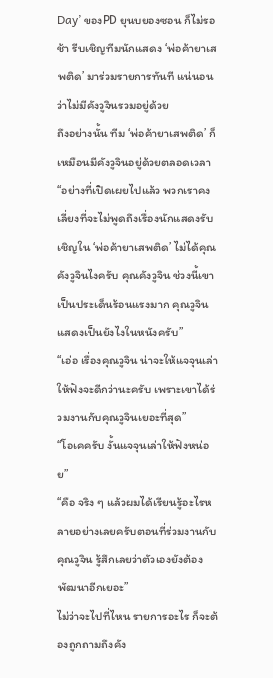Day’ ของPD ยุนบยองซอน ก็ไม่รอช้า รีบเชิญทีมนักแสดง ‘พ่อค้ายาเสพติด’ มาร่วมรายการทันที แน่นอนว่าไม่มีคังวูจินรวมอยู่ด้วย
ถึงอย่างนั้น ทีม ‘พ่อค้ายาเสพติด’ ก็เหมือนมีคังวูจินอยู่ด้วยตลอดเวลา
“อย่างที่เปิดเผยไปแล้ว พวกเราคงเลี่ยงที่จะไม่พูดถึงเรื่องนักแสดงรับเชิญใน ‘พ่อค้ายาเสพติด’ ไม่ได้คุณคังวูจินไงครับ คุณคังวูจิน ช่วงนี้เขาเป็นประเด็นร้อนแรงมาก คุณวูจินแสดงเป็นยังไงในหนังครับ”
“เอ่อ เรื่องคุณวูจิน น่าจะให้แจจุนเล่าให้ฟังจะดีกว่านะครับ เพราะเขาได้ร่วมงานกับคุณวูจินเยอะที่สุด”
“โอเคครับ งั้นแจจุนเล่าให้ฟังหน่อย”
“คือ จริง ๆ แล้วผมได้เรียนรู้อะไรหลายอย่างเลยครับตอนที่ร่วมงานกับคุณวูจิน รู้สึกเลยว่าตัวเองยังต้องพัฒนาอีกเยอะ”
ไม่ว่าจะไปที่ไหน รายการอะไร ก็จะต้องถูกถามถึงคัง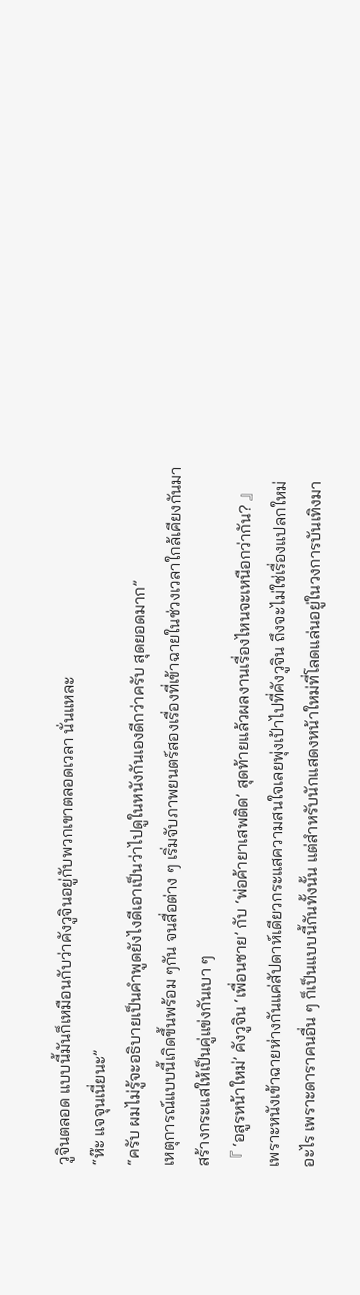วูจินตลอด แบบนี้มันก็เหมือนกับว่าคังวูจินอยู่กับพวกเขาตลอดเวลา นั่นแหละ
“ห๊ะ แจจุนเนี่ยนะ”
“ครับ ผมไม่รู้จะอธิบายเป็นคำพูดยังไงดีเอาเป็นว่าไปดูในหนังกันเองดีกว่าครับ สุดยอดมาก”
เหตุการณ์แบบนี้เกิดขึ้นพร้อม ๆกัน จนสื่อต่าง ๆ เริ่มจับภาพยนตร์สองเรื่องที่เข้าฉายในช่วงเวลาใกล้เคียงกันมาสร้างกระแสให้เป็นคู่แข่งกันเบา ๆ
『 ‘อสูรหน้าใหม่’ คังวูจิน ‘เพื่อนชาย’ กับ ‘พ่อค้ายาเสพติด’ สุดท้ายแล้วผลงานเรื่องไหนจะเหนือกว่ากัน? 』
เพราะหนังเข้าฉายห่างกันแค่สัปดาห์เดียวกระแสความสนใจเลยพุ่งเป้าไปที่คังวูจิน ถึงจะไม่ใช่เรื่องแปลกใหม่อะไร เพราะดาราคนอื่น ๆ ก็เป็นแบบนี้กันทั้งนั้น แต่สำหรับนักแสดงหน้าใหม่ที่โลดแล่นอยู่ในวงการบันเทิงมา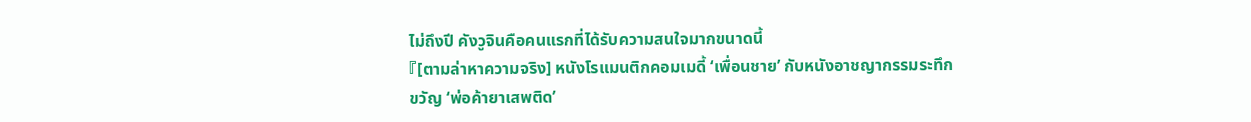ไม่ถึงปี คังวูจินคือคนแรกที่ได้รับความสนใจมากขนาดนี้
『[ตามล่าหาความจริง] หนังโรแมนติกคอมเมดี้ ‘เพื่อนชาย’ กับหนังอาชญากรรมระทึกขวัญ ‘พ่อค้ายาเสพติด’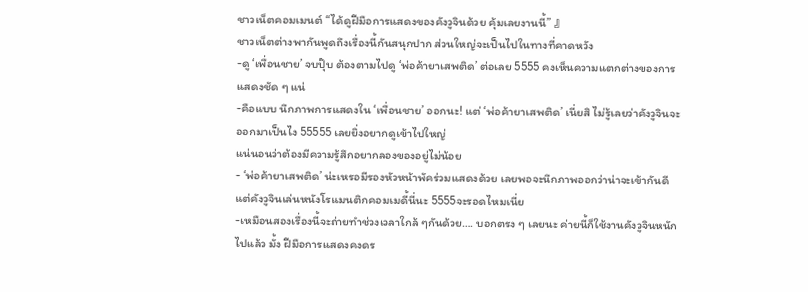ชาวเน็ตคอมเมนต์ “ได้ดูฝีมือการแสดงของคังวูจินด้วย คุ้มเลยงานนี้” 』
ชาวเน็ตต่างพากันพูดถึงเรื่องนี้กันสนุกปาก ส่วนใหญ่จะเป็นไปในทางที่คาดหวัง
-ดู ‘เพื่อนชาย’ จบปุ๊บ ต้องตามไปดู ‘พ่อค้ายาเสพติด’ ต่อเลย 5555 คงเห็นความแตกต่างของการแสดงชัด ๆ แน่
-คือแบบ นึกภาพการแสดงใน ‘เพื่อนชาย’ ออกนะ! แต่ ‘พ่อค้ายาเสพติด’ เนี่ยสิ ไม่รู้เลยว่าคังวูจินจะออกมาเป็นไง 55555 เลยยิ่งอยากดูเข้าไปใหญ่
แน่นอนว่าต้องมีความรู้สึกอยากลองของอยู่ไม่น้อย
- ‘พ่อค้ายาเสพติด’ น่ะเหรอมีรองหัวหน้าพัคร่วมแสดงด้วย เลยพอจะนึกภาพออกว่าน่าจะเข้ากันดี แต่คังวูจินเล่นหนังโรแมนติกคอมเมดี้นี่นะ 5555จะรอดไหมเนี่ย
-เหมือนสองเรื่องนี้จะถ่ายทำช่วงเวลาใกล้ ๆกันด้วย…. บอกตรง ๆ เลยนะ ค่ายนี้ก็ใช้งานคังวูจินหนักไปแล้ว มั้ง ฝีมือการแสดงคงดร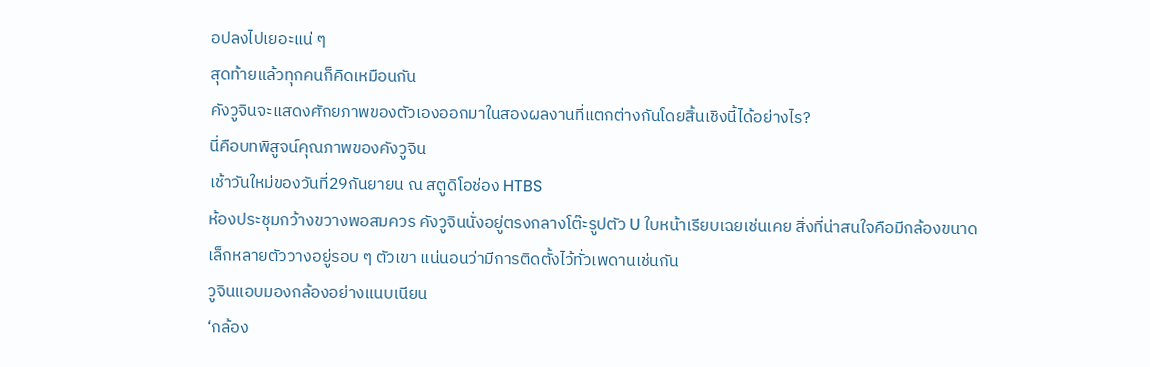อปลงไปเยอะแน่ ๆ
สุดท้ายแล้วทุกคนก็คิดเหมือนกัน
คังวูจินจะแสดงศักยภาพของตัวเองออกมาในสองผลงานที่แตกต่างกันโดยสิ้นเชิงนี้ได้อย่างไร?
นี่คือบทพิสูจน์คุณภาพของคังวูจิน
เช้าวันใหม่ของวันที่29กันยายน ณ สตูดิโอช่อง HTBS
ห้องประชุมกว้างขวางพอสมควร คังวูจินนั่งอยู่ตรงกลางโต๊ะรูปตัว U ใบหน้าเรียบเฉยเช่นเคย สิ่งที่น่าสนใจคือมีกล้องขนาดเล็กหลายตัววางอยู่รอบ ๆ ตัวเขา แน่นอนว่ามีการติดตั้งไว้ทั่วเพดานเช่นกัน
วูจินแอบมองกล้องอย่างแนบเนียน
‘กล้อง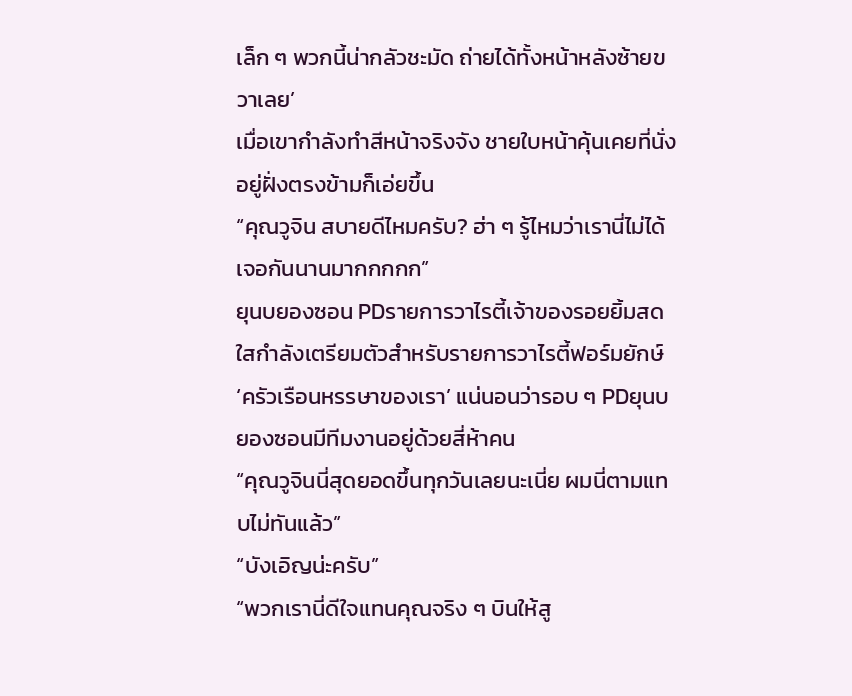เล็ก ๆ พวกนี้น่ากลัวชะมัด ถ่ายได้ทั้งหน้าหลังซ้ายขวาเลย’
เมื่อเขากำลังทำสีหน้าจริงจัง ชายใบหน้าคุ้นเคยที่นั่งอยู่ฝั่งตรงข้ามก็เอ่ยขึ้น
“คุณวูจิน สบายดีไหมครับ? ฮ่า ๆ รู้ไหมว่าเรานี่ไม่ได้เจอกันนานมากกกกก”
ยุนบยองซอน PDรายการวาไรตี้เจ้าของรอยยิ้มสดใสกำลังเตรียมตัวสำหรับรายการวาไรตี้ฟอร์มยักษ์ ‘ครัวเรือนหรรษาของเรา’ แน่นอนว่ารอบ ๆ PDยุนบยองซอนมีทีมงานอยู่ด้วยสี่ห้าคน
“คุณวูจินนี่สุดยอดขึ้นทุกวันเลยนะเนี่ย ผมนี่ตามแทบไม่ทันแล้ว”
“บังเอิญน่ะครับ”
“พวกเรานี่ดีใจแทนคุณจริง ๆ บินให้สู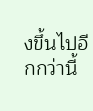งขึ้นไปอีกกว่านี้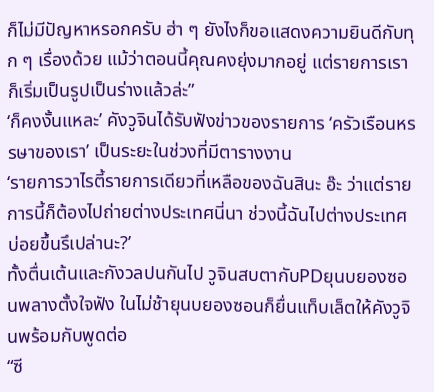ก็ไม่มีปัญหาหรอกครับ ฮ่า ๆ ยังไงก็ขอแสดงความยินดีกับทุก ๆ เรื่องด้วย แม้ว่าตอนนี้คุณคงยุ่งมากอยู่ แต่รายการเราก็เริ่มเป็นรูปเป็นร่างแล้วล่ะ”
‘ก็คงงั้นแหละ’ คังวูจินได้รับฟังข่าวของรายการ ‘ครัวเรือนหรรษาของเรา’ เป็นระยะในช่วงที่มีตารางงาน
‘รายการวาไรตี้รายการเดียวที่เหลือของฉันสินะ อ๊ะ ว่าแต่รายการนี้ก็ต้องไปถ่ายต่างประเทศนี่นา ช่วงนี้ฉันไปต่างประเทศบ่อยขึ้นรึเปล่านะ?’
ทั้งตื่นเต้นและกังวลปนกันไป วูจินสบตากับPDยุนบยองซอนพลางตั้งใจฟัง ในไม่ช้ายุนบยองซอนก็ยื่นแท็บเล็ตให้คังวูจินพร้อมกับพูดต่อ
“ซี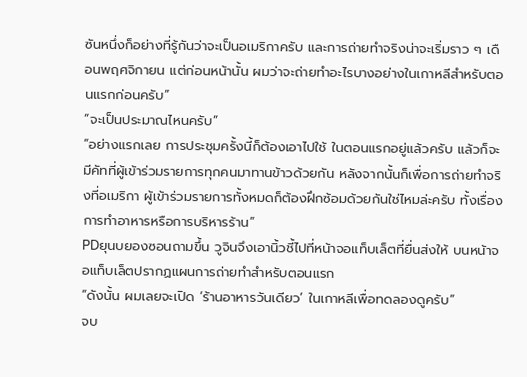ซันหนึ่งก็อย่างที่รู้กันว่าจะเป็นอเมริกาครับ และการถ่ายทำจริงน่าจะเริ่มราว ๆ เดือนพฤศจิกายน แต่ก่อนหน้านั้น ผมว่าจะถ่ายทำอะไรบางอย่างในเกาหลีสำหรับตอนแรกก่อนครับ”
“จะเป็นประมาณไหนครับ”
“อย่างแรกเลย การประชุมครั้งนี้ก็ต้องเอาไปใช้ ในตอนแรกอยู่แล้วครับ แล้วก็จะมีคัทที่ผู้เข้าร่วมรายการทุกคนมาทานข้าวด้วยกัน หลังจากนั้นก็เพื่อการถ่ายทำจริงที่อเมริกา ผู้เข้าร่วมรายการทั้งหมดก็ต้องฝึกซ้อมด้วยกันใช่ไหมล่ะครับ ทั้งเรื่องการทำอาหารหรือการบริหารร้าน”
PDยุนบยองซอนถามขึ้น วูจินจึงเอานิ้วชี้ไปที่หน้าจอแท็บเล็ตที่ยื่นส่งให้ บนหน้าจอแท็บเล็ตปรากฏแผนการถ่ายทำสำหรับตอนแรก
“ดังนั้น ผมเลยจะเปิด ‘ร้านอาหารวันเดียว’ ในเกาหลีเพื่อทดลองดูครับ”
จบ